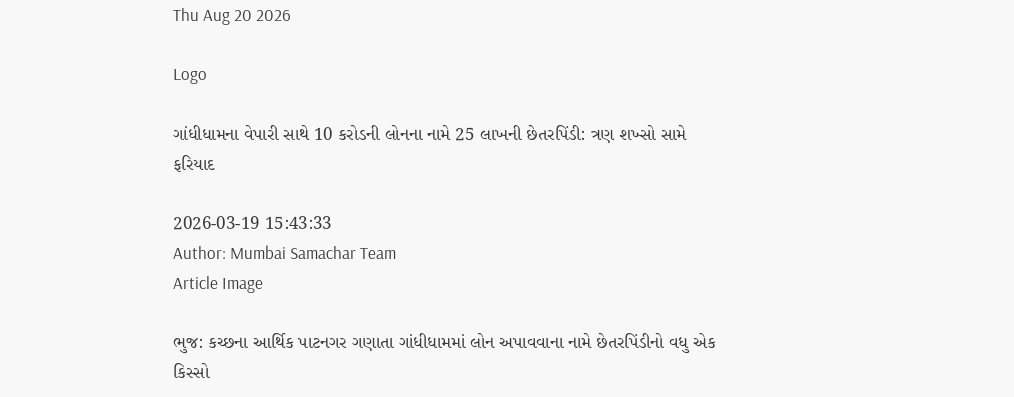Thu Aug 20 2026

Logo

ગાંધીધામના વેપારી સાથે 10 કરોડની લોનના નામે 25 લાખની છેતરપિંડી: ત્રણ શખ્સો સામે ફરિયાદ

2026-03-19 15:43:33
Author: Mumbai Samachar Team
Article Image

ભુજ: કચ્છના આર્થિક પાટનગર ગણાતા ગાંધીધામમાં લોન અપાવવાના નામે છેતરપિંડીનો વધુ એક કિસ્સો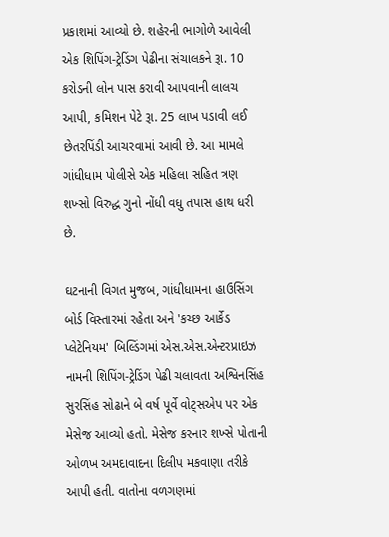પ્રકાશમાં આવ્યો છે. શહેરની ભાગોળે આવેલી એક શિપિંગ-ટ્રેડિંગ પેઢીના સંચાલકને રૂા. 10 કરોડની લોન પાસ કરાવી આપવાની લાલચ આપી, કમિશન પેટે રૂા. 25 લાખ પડાવી લઈ છેતરપિંડી આચરવામાં આવી છે. આ મામલે ગાંધીધામ પોલીસે એક મહિલા સહિત ત્રણ શખ્સો વિરુદ્ધ ગુનો નોંધી વધુ તપાસ હાથ ધરી છે.

ઘટનાની વિગત મુજબ, ગાંધીધામના હાઉસિંગ બોર્ડ વિસ્તારમાં રહેતા અને 'કચ્છ આર્કેડ પ્લેટેનિયમ' બિલ્ડિંગમાં એસ.એસ.એન્ટરપ્રાઇઝ નામની શિપિંગ-ટ્રેડિંગ પેઢી ચલાવતા અશ્વિનસિંહ સુરસિંહ સોઢાને બે વર્ષ પૂર્વે વોટ્સએપ પર એક મેસેજ આવ્યો હતો. મેસેજ કરનાર શખ્સે પોતાની ઓળખ અમદાવાદના દિલીપ મકવાણા તરીકે આપી હતી. વાતોના વળગણમાં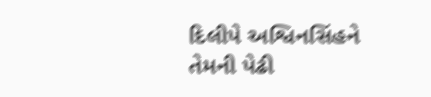દિલીપે અશ્વિનસિંહને તેમની પેઢી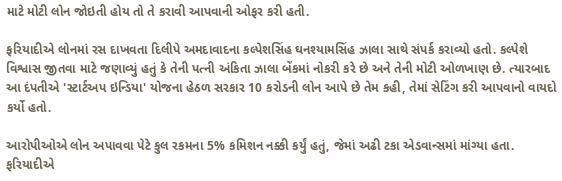માટે મોટી લોન જોઇતી હોય તો તે કરાવી આપવાની ઓફર કરી હતી.

ફરિયાદીએ લોનમાં રસ દાખવતા દિલીપે અમદાવાદના કલ્પેશસિંહ ઘનશ્યામસિંહ ઝાલા સાથે સંપર્ક કરાવ્યો હતો. કલ્પેશે વિશ્વાસ જીતવા માટે જણાવ્યું હતું કે તેની પત્ની અંકિતા ઝાલા બેંકમાં નોકરી કરે છે અને તેની મોટી ઓળખાણ છે. ત્યારબાદ આ દંપતીએ 'સ્ટાર્ટઅપ ઇન્ડિયા' યોજના હેઠળ સરકાર 10 કરોડની લોન આપે છે તેમ કહી, તેમાં સેટિંગ કરી આપવાનો વાયદો કર્યો હતો.

આરોપીઓએ લોન અપાવવા પેટે કુલ રકમના 5% કમિશન નક્કી કર્યું હતું, જેમાં અઢી ટકા એડવાન્સમાં માંગ્યા હતા. ફરિયાદીએ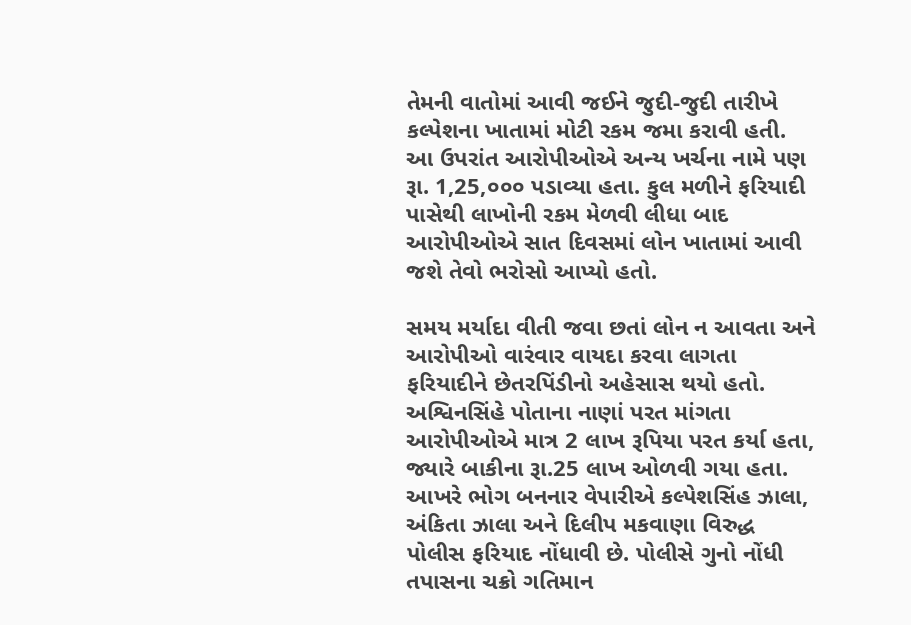તેમની વાતોમાં આવી જઈને જુદી-જુદી તારીખે કલ્પેશના ખાતામાં મોટી રકમ જમા કરાવી હતી. આ ઉપરાંત આરોપીઓએ અન્ય ખર્ચના નામે પણ રૂા. 1,25,૦૦૦ પડાવ્યા હતા. કુલ મળીને ફરિયાદી પાસેથી લાખોની રકમ મેળવી લીધા બાદ આરોપીઓએ સાત દિવસમાં લોન ખાતામાં આવી જશે તેવો ભરોસો આપ્યો હતો.

સમય મર્યાદા વીતી જવા છતાં લોન ન આવતા અને આરોપીઓ વારંવાર વાયદા કરવા લાગતા ફરિયાદીને છેતરપિંડીનો અહેસાસ થયો હતો. અશ્વિનસિંહે પોતાના નાણાં પરત માંગતા આરોપીઓએ માત્ર 2 લાખ રૂપિયા પરત કર્યા હતા, જ્યારે બાકીના રૂા.25 લાખ ઓળવી ગયા હતા. આખરે ભોગ બનનાર વેપારીએ કલ્પેશસિંહ ઝાલા, અંકિતા ઝાલા અને દિલીપ મકવાણા વિરુદ્ધ પોલીસ ફરિયાદ નોંધાવી છે. પોલીસે ગુનો નોંધી તપાસના ચક્રો ગતિમાન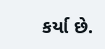કર્યા છે.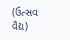(ઉત્સવ વૈદ્ય)